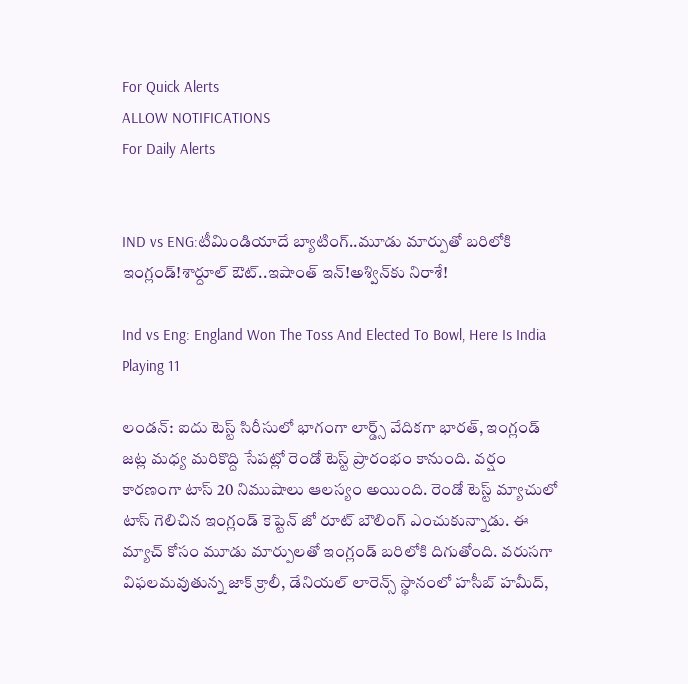For Quick Alerts
ALLOW NOTIFICATIONS
For Daily Alerts


IND vs ENG:టీమిండియాదే బ్యాటింగ్..మూడు మార్పుతో బరిలోకి ఇంగ్లండ్!శార్దూల్ ఔట్..ఇషాంత్ ఇన్!అశ్విన్‌కు నిరాశే!

Ind vs Eng: England Won The Toss And Elected To Bowl, Here Is India Playing 11

లండన్: ఐదు టెస్ట్ సిరీసులో భాగంగా లార్డ్స్ వేదికగా భారత్, ఇంగ్లండ్ జట్ల మధ్య మరికొద్ది సేపట్లో రెండో టెస్ట్ ప్రారంభం కానుంది. వర్షం కారణంగా టాస్ 20 నిముషాలు ఆలస్యం అయింది. రెండో టెస్ట్ మ్యాచులో టాస్ గెలిచిన ఇంగ్లండ్ కెప్టెన్ జో రూట్ బౌలింగ్ ఎంచుకున్నాడు. ఈ మ్యాచ్ కోసం మూడు మార్పులతో ఇంగ్లండ్ బరిలోకి దిగుతోంది. వరుసగా విఫలమవుతున్న జాక్‌ క్రాలీ, డేనియల్ లారెన్స్ స్థానంలో హసీబ్ హమీద్,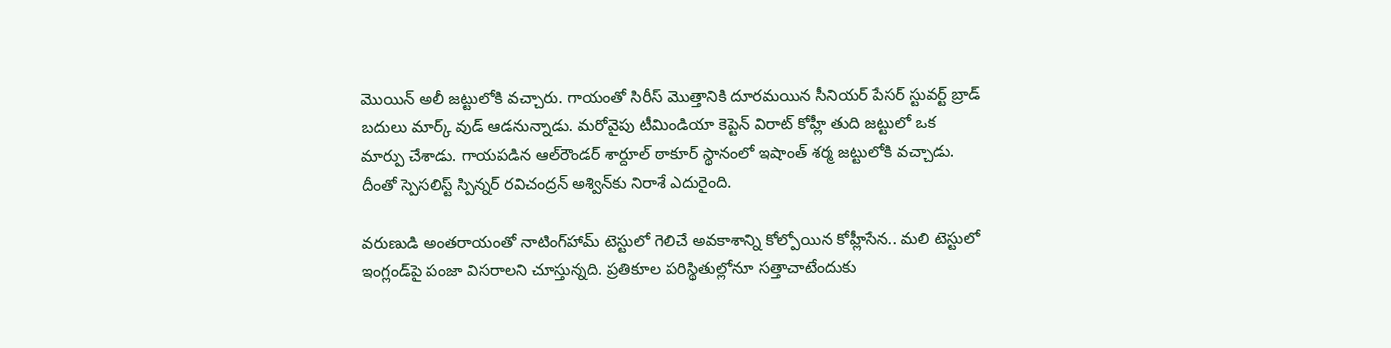మొయిన్ అలీ జట్టులోకి వచ్చారు. గాయంతో సిరీస్ మొత్తానికి దూరమయిన సీనియర్ పేసర్ స్టువర్ట్‌ బ్రాడ్‌ బదులు మార్క్ వుడ్ ఆడనున్నాడు. మరోవైపు టీమిండియా కెప్టెన్ విరాట్ కోహ్లీ తుది జట్టులో ఒక మార్పు చేశాడు. గాయపడిన ఆల్‌రౌండర్‌ శార్దూల్ ఠాకూర్ స్థానంలో ఇషాంత్ శర్మ జట్టులోకి వచ్చాడు. దీంతో స్పెసలిస్ట్ స్పిన్నర్ రవిచంద్రన్ అశ్విన్‌కు నిరాశే ఎదురైంది.

వరుణుడి అంతరాయంతో నాటింగ్‌హామ్‌ టెస్టులో గెలిచే అవకాశాన్ని కోల్పోయిన కోహ్లీసేన.. మలి టెస్టులో ఇంగ్లండ్‌పై పంజా విసరాలని చూస్తున్నది. ప్రతికూల పరిస్థితుల్లోనూ సత్తాచాటేందుకు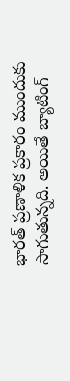భారత్ ప్రణాళిక ప్రకారం ముందుకు సాగుతున్నది. అయితే బ్యాటింగ్‌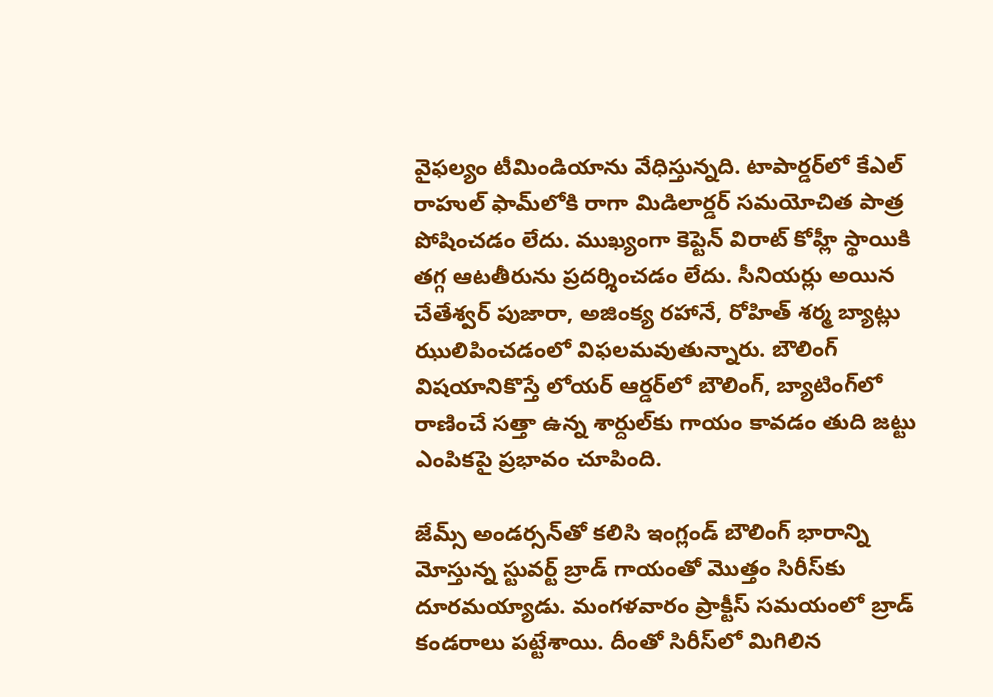వైఫల్యం టీమిండియాను వేధిస్తున్నది. టాపార్డర్‌లో కేఎల్‌ రాహుల్‌ ఫామ్‌లోకి రాగా మిడిలార్డర్‌ సమయోచిత పాత్ర పోషించడం లేదు. ముఖ్యంగా కెప్టెన్‌ విరాట్ కోహ్లీ స్థాయికి తగ్గ ఆటతీరును ప్రదర్శించడం లేదు. సీనియర్లు అయిన చేతేశ్వర్ పుజారా, అజింక్య రహానే, రోహిత్‌ శర్మ బ్యాట్లు ఝులిపించడంలో విఫలమవుతున్నారు. బౌలింగ్‌ విషయానికొస్తే లోయర్‌ ఆర్డర్‌లో బౌలింగ్‌, బ్యాటింగ్‌లో రాణించే సత్తా ఉన్న శార్దుల్‌కు గాయం కావడం తుది జట్టు ఎంపికపై ప్రభావం చూపింది.

జేమ్స్ అండర్సన్‌తో కలిసి ఇంగ్లండ్‌ బౌలింగ్‌ భారాన్ని మోస్తున్న స్టువర్ట్‌ బ్రాడ్‌ గాయంతో మొత్తం సిరీస్‌కు దూరమయ్యాడు. మంగళవారం ప్రాక్టీస్‌ సమయంలో బ్రాడ్‌ కండరాలు పట్టేశాయి. దీంతో సిరీస్‌లో మిగిలిన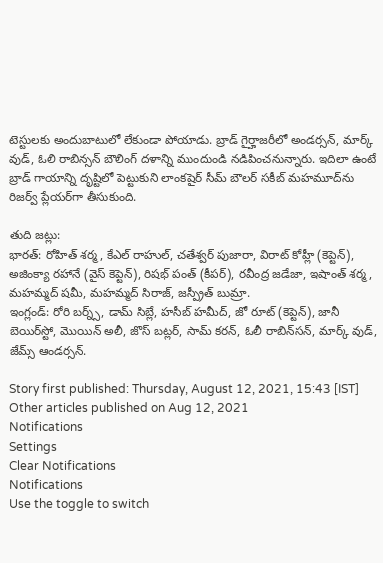టెస్టులకు అందుబాటులో లేకుండా పోయాడు. బ్రాడ్‌ గైర్హాజరీలో అండర్సన్‌, మార్క్‌ వుడ్‌, ఓలి రాబిన్సన్‌ బౌలింగ్‌ దళాన్ని ముందుండి నడిపించనున్నారు. ఇదిలా ఉంటే బ్రాడ్‌ గాయాన్ని దృష్టిలో పెట్టుకుని లాంకషైర్‌ సీమ్‌ బౌలర్‌ సకీబ్‌ మహమూద్‌ను రిజర్వ్‌ ప్లేయర్‌గా తీసుకుంది.

తుది జట్లు:
భారత్: రోహిత్ శర్మ, కేఎల్ రాహుల్, చతేశ్వర్ పుజారా, విరాట్ కోహ్లీ (కెప్టెన్), అజింక్యా రహానే (వైస్ కెప్టెన్), రిషభ్ పంత్ (కీపర్), రవీంద్ర జడేజా, ఇషాంత్ శర్మ, మహమ్మద్ షమీ, మహమ్మద్ సిరాజ్, జస్ప్రీత్ బుమ్రా.
ఇంగ్లండ్: రోరి బర్న్స్‌, డామ్‌ సిబ్లే, హసీబ్ హమీద్, జో రూట్‌ (కెప్టెన్‌), జానీ బెయిర్‌స్టో, మొయిన్ అలీ, జొస్ బట్లర్‌, సామ్‌ కరన్‌, ఓలీ రాబిన్‌సన్‌, మార్క్ వుడ్, జేమ్స్ ఆండర్సన్‌.

Story first published: Thursday, August 12, 2021, 15:43 [IST]
Other articles published on Aug 12, 2021
Notifications
Settings
Clear Notifications
Notifications
Use the toggle to switch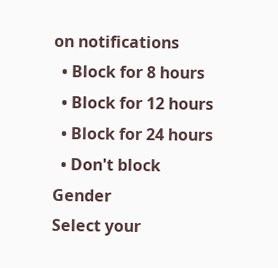on notifications
  • Block for 8 hours
  • Block for 12 hours
  • Block for 24 hours
  • Don't block
Gender
Select your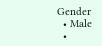Gender
  • Male
  •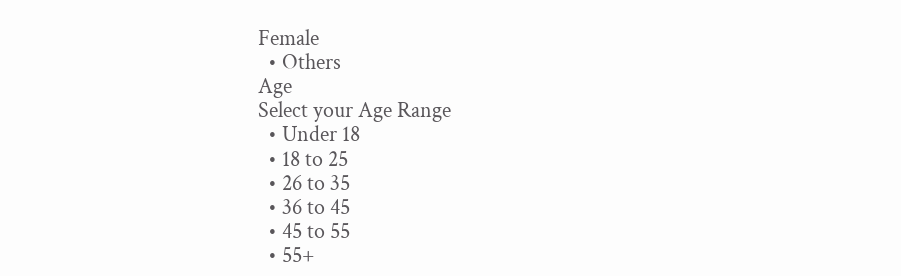Female
  • Others
Age
Select your Age Range
  • Under 18
  • 18 to 25
  • 26 to 35
  • 36 to 45
  • 45 to 55
  • 55+